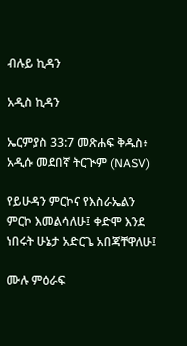ብሉይ ኪዳን

አዲስ ኪዳን

ኤርምያስ 33:7 መጽሐፍ ቅዱስ፥ አዲሱ መደበኛ ትርጒም (NASV)

የይሁዳን ምርኮና የእስራኤልን ምርኮ እመልሳለሁ፤ ቀድሞ እንደ ነበሩት ሁኔታ አድርጌ አበጃቸዋለሁ፤

ሙሉ ምዕራፍ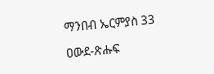ማንበብ ኤርምያስ 33

ዐውደ-ጽሑፍ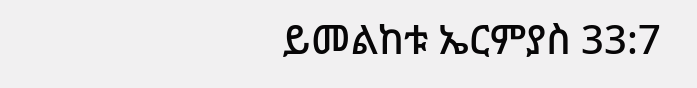ይመልከቱ ኤርምያስ 33:7